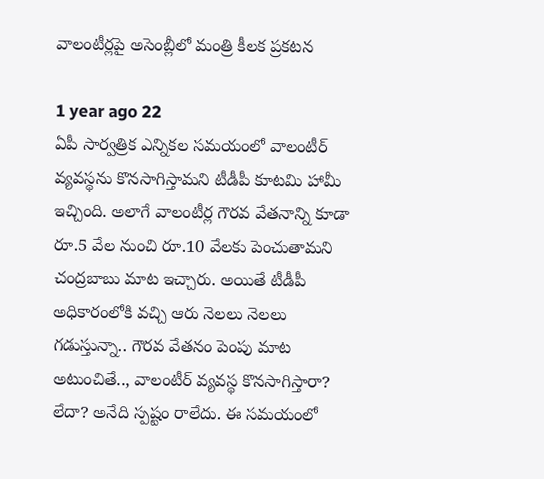వాలంటీర్లపై అసెంబ్లీలో మంత్రి కీలక ప్రకటన

1 year ago 22
ఏపీ సార్వత్రిక ఎన్నికల సమయంలో వాలంటీర్ వ్యవస్థను కొనసాగిస్తామని టీడీపీ కూటమి హామీ ఇచ్చింది. అలాగే వాలంటీర్ల గౌరవ వేతనాన్ని కూడా రూ.5 వేల నుంచి రూ.10 వేలకు పెంచుతామని చంద్రబాబు మాట ఇచ్చారు. అయితే టీడీపీ అధికారంలోకి వచ్చి ఆరు నెలలు నెలలు గడుస్తున్నా.. గౌరవ వేతనం పెంపు మాట అటుంచితే.., వాలంటీర్ వ్యవస్థ కొనసాగిస్తారా? లేదా? అనేది స్పష్టం రాలేదు. ఈ సమయంలో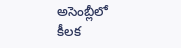అసెంబ్లీలో కీలక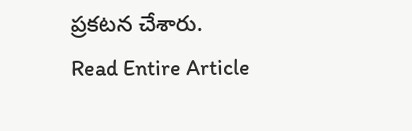ప్రకటన చేశారు.
Read Entire Article